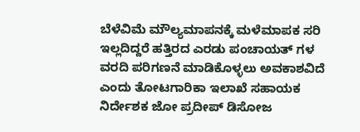ಬೆಳೆವಿಮೆ ಮೌಲ್ಯಮಾಪನಕ್ಕೆ ಮಳೆಮಾಪಕ ಸರಿ ಇಲ್ಲದಿದ್ದರೆ ಹತ್ತಿರದ ಎರಡು ಪಂಚಾಯತ್ ಗಳ ವರದಿ ಪರಿಗಣನೆ ಮಾಡಿಕೊಳ್ಳಲು ಅವಕಾಶವಿದೆ ಎಂದು ತೋಟಗಾರಿಕಾ ಇಲಾಖೆ ಸಹಾಯಕ ನಿರ್ದೇಶಕ ಜೋ ಪ್ರದೀಪ್ ಡಿಸೋಜ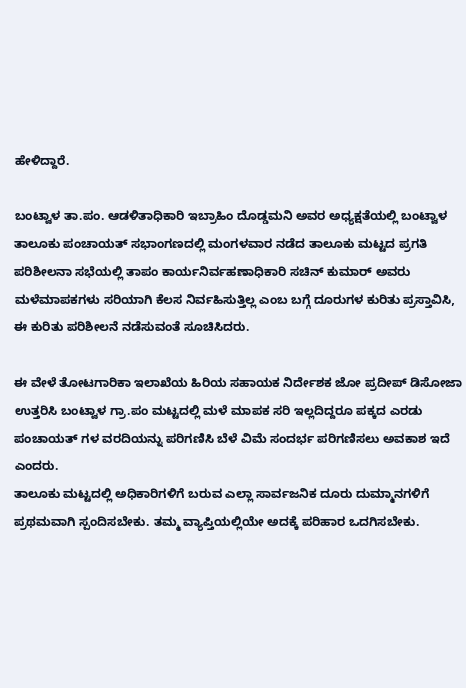ಹೇಳಿದ್ದಾರೆ.

ಬಂಟ್ವಾಳ ತಾ.ಪಂ. ಆಡಳಿತಾಧಿಕಾರಿ ಇಬ್ರಾಹಿಂ ದೊಡ್ಡಮನಿ ಅವರ ಅಧ್ಯಕ್ಷತೆಯಲ್ಲಿ ಬಂಟ್ವಾಳ ತಾಲೂಕು ಪಂಚಾಯತ್ ಸಭಾಂಗಣದಲ್ಲಿ ಮಂಗಳವಾರ ನಡೆದ ತಾಲೂಕು ಮಟ್ಟದ ಪ್ರಗತಿ ಪರಿಶೀಲನಾ ಸಭೆಯಲ್ಲಿ ತಾಪಂ ಕಾರ್ಯನಿರ್ವಹಣಾಧಿಕಾರಿ ಸಚಿನ್ ಕುಮಾರ್ ಅವರು ಮಳೆಮಾಪಕಗಳು ಸರಿಯಾಗಿ ಕೆಲಸ ನಿರ್ವಹಿಸುತ್ತಿಲ್ಲ ಎಂಬ ಬಗ್ಗೆ ದೂರುಗಳ ಕುರಿತು ಪ್ರಸ್ತಾವಿಸಿ, ಈ ಕುರಿತು ಪರಿಶೀಲನೆ ನಡೆಸುವಂತೆ ಸೂಚಿಸಿದರು.

ಈ ವೇಳೆ ತೋಟಗಾರಿಕಾ ಇಲಾಖೆಯ ಹಿರಿಯ ಸಹಾಯಕ ನಿರ್ದೇಶಕ ಜೋ ಪ್ರದೀಪ್ ಡಿಸೋಜಾ ಉತ್ತರಿಸಿ ಬಂಟ್ವಾಳ ಗ್ರಾ.ಪಂ ಮಟ್ಟದಲ್ಲಿ ಮಳೆ ಮಾಪಕ ಸರಿ ಇಲ್ಲದಿದ್ದರೂ ಪಕ್ಕದ ಎರಡು ಪಂಚಾಯತ್ ಗಳ ವರದಿಯನ್ನು ಪರಿಗಣಿಸಿ ಬೆಳೆ ವಿಮೆ ಸಂದರ್ಭ ಪರಿಗಣಿಸಲು ಅವಕಾಶ ಇದೆ ಎಂದರು.
ತಾಲೂಕು ಮಟ್ಟದಲ್ಲಿ ಅಧಿಕಾರಿಗಳಿಗೆ ಬರುವ ಎಲ್ಲಾ ಸಾರ್ವಜನಿಕ ದೂರು ದುಮ್ಮಾನಗಳಿಗೆ ಪ್ರಥಮವಾಗಿ ಸ್ಪಂದಿಸಬೇಕು. ತಮ್ಮ ವ್ಯಾಪ್ತಿಯಲ್ಲಿಯೇ ಅದಕ್ಕೆ ಪರಿಹಾರ ಒದಗಿಸಬೇಕು.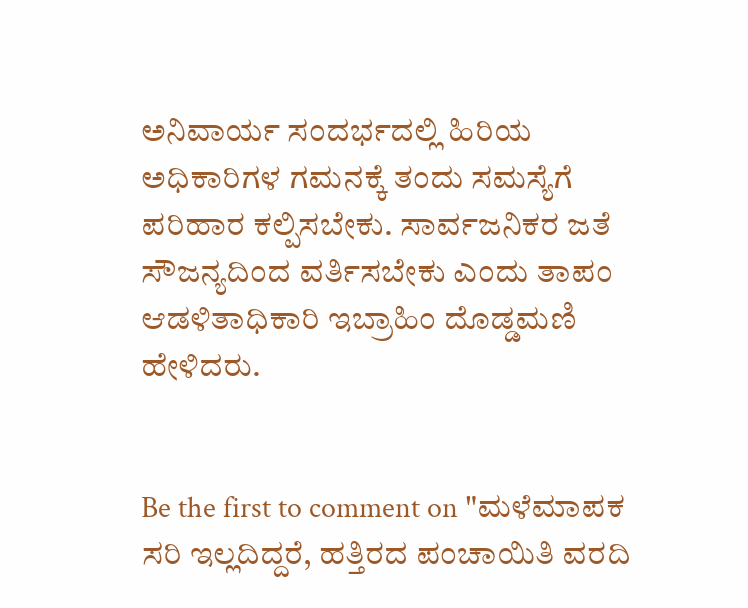ಅನಿವಾರ್ಯ ಸಂದರ್ಭದಲ್ಲಿ ಹಿರಿಯ ಅಧಿಕಾರಿಗಳ ಗಮನಕ್ಕೆ ತಂದು ಸಮಸ್ಯೆಗೆ ಪರಿಹಾರ ಕಲ್ಪಿಸಬೇಕು. ಸಾರ್ವಜನಿಕರ ಜತೆ ಸೌಜನ್ಯದಿಂದ ವರ್ತಿಸಬೇಕು ಎಂದು ತಾಪಂ ಆಡಳಿತಾಧಿಕಾರಿ ಇಬ್ರಾಹಿಂ ದೊಡ್ಡಮಣಿ ಹೇಳಿದರು.


Be the first to comment on "ಮಳೆಮಾಪಕ ಸರಿ ಇಲ್ಲದಿದ್ದರೆ, ಹತ್ತಿರದ ಪಂಚಾಯಿತಿ ವರದಿ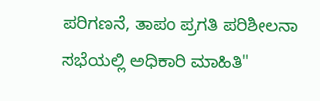ಪರಿಗಣನೆ, ತಾಪಂ ಪ್ರಗತಿ ಪರಿಶೀಲನಾ ಸಭೆಯಲ್ಲಿ ಅಧಿಕಾರಿ ಮಾಹಿತಿ"